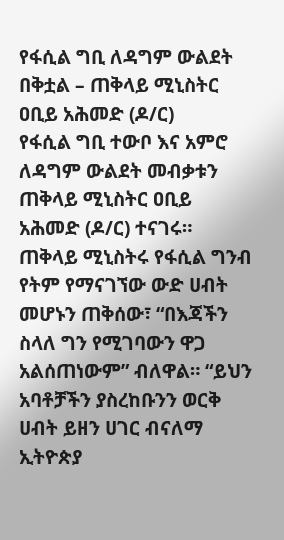የፋሲል ግቢ ለዳግም ውልደት በቅቷል – ጠቅላይ ሚኒስትር ዐቢይ አሕመድ (ዶ/ር)
የፋሲል ግቢ ተውቦ እና አምሮ ለዳግም ውልደት መብቃቱን ጠቅላይ ሚኒስትር ዐቢይ አሕመድ (ዶ/ር) ተናገሩ። ጠቅላይ ሚኒስትሩ የፋሲል ግንብ የትም የማናገኘው ውድ ሀብት መሆኑን ጠቅሰው፣ “በእጃችን ስላለ ግን የሚገባውን ዋጋ አልሰጠነውም” ብለዋል። “ይህን አባቶቻችን ያስረከቡንን ወርቅ ሀብት ይዘን ሀገር ብናለማ ኢትዮጵያ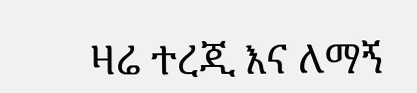ዛሬ ተረጂ እና ለማኝ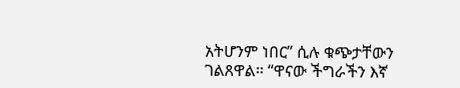አትሆንም ነበር” ሲሉ ቁጭታቸውን ገልጸዋል። “ዋናው ችግራችን እኛ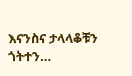እናንስና ታላላቆቹን ጎትተን…